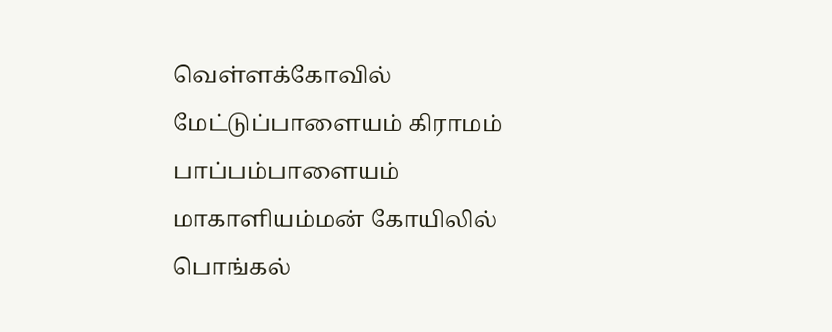வெள்ளக்கோவில் மேட்டுப்பாளையம் கிராமம் பாப்பம்பாளையம் மாகாளியம்மன் கோயிலில் பொங்கல்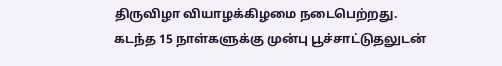திருவிழா வியாழக்கிழமை நடைபெற்றது.
கடந்த 15 நாள்களுக்கு முன்பு பூச்சாட்டுதலுடன்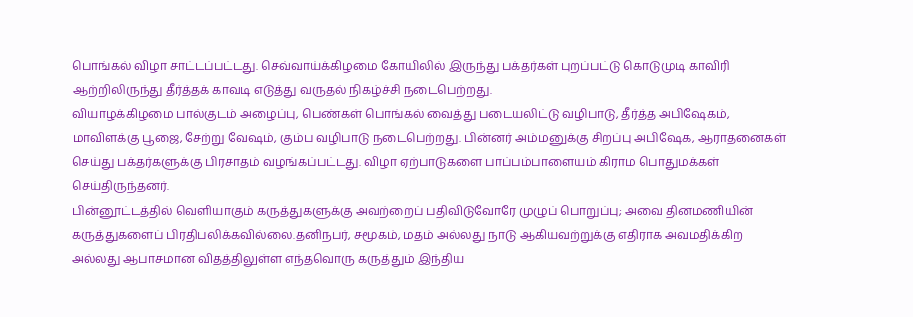பொங்கல் விழா சாட்டப்பட்டது. செவ்வாய்க்கிழமை கோயிலில் இருந்து பக்தர்கள் புறப்பட்டு கொடுமுடி காவிரி ஆற்றிலிருந்து தீர்த்தக் காவடி எடுத்து வருதல் நிகழ்ச்சி நடைபெற்றது.
வியாழக்கிழமை பால்குடம் அழைப்பு, பெண்கள் பொங்கல் வைத்து படையலிட்டு வழிபாடு, தீர்த்த அபிஷேகம், மாவிளக்கு பூஜை, சேற்று வேஷம், கும்ப வழிபாடு நடைபெற்றது. பின்னர் அம்மனுக்கு சிறப்பு அபிஷேக, ஆராதனைகள் செய்து பக்தர்களுக்கு பிரசாதம் வழங்கப்பட்டது. விழா ஏற்பாடுகளை பாப்பம்பாளையம் கிராம பொதுமக்கள் செய்திருந்தனர்.
பின்னூட்டத்தில் வெளியாகும் கருத்துகளுக்கு அவற்றைப் பதிவிடுவோரே முழுப் பொறுப்பு; அவை தினமணியின் கருத்துகளைப் பிரதிபலிக்கவில்லை.தனிநபர், சமூகம், மதம் அல்லது நாடு ஆகியவற்றுக்கு எதிராக அவமதிக்கிற அல்லது ஆபாசமான விதத்திலுள்ள எந்தவொரு கருத்தும் இந்திய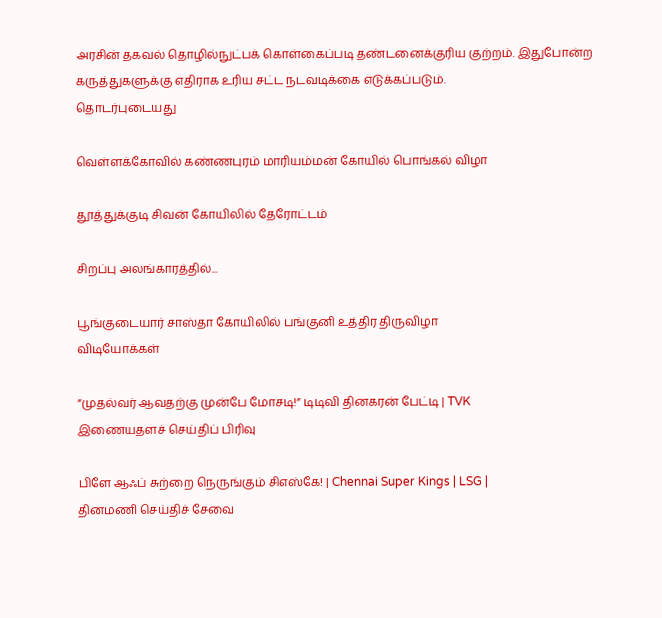அரசின் தகவல் தொழில்நுட்பக் கொள்கைப்படி தண்டனைக்குரிய குற்றம். இதுபோன்ற கருத்துகளுக்கு எதிராக உரிய சட்ட நடவடிக்கை எடுக்கப்படும்.
தொடர்புடையது

வெள்ளக்கோவில் கண்ணபுரம் மாரியம்மன் கோயில் பொங்கல் விழா

தூத்துக்குடி சிவன் கோயிலில் தேரோட்டம்

சிறப்பு அலங்காரத்தில்...

பூங்குடையார் சாஸ்தா கோயிலில் பங்குனி உத்திர திருவிழா
விடியோக்கள்

”முதல்வர் ஆவதற்கு முன்பே மோசடி!” டிடிவி தினகரன் பேட்டி | TVK
இணையதளச் செய்திப் பிரிவு

பிளே ஆஃப் சுற்றை நெருங்கும் சிஎஸ்கே! | Chennai Super Kings | LSG |
தினமணி செய்திச் சேவை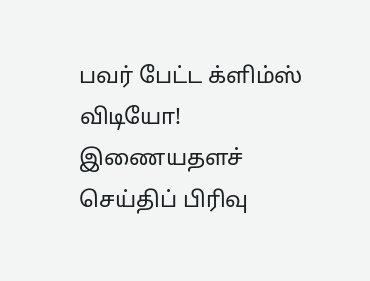பவர் பேட்ட க்ளிம்ஸ் விடியோ!
இணையதளச் செய்திப் பிரிவு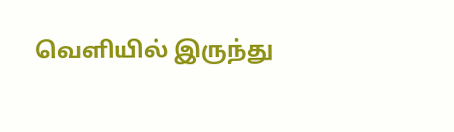வெளியில் இருந்து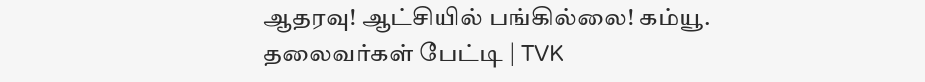ஆதரவு! ஆட்சியில் பங்கில்லை! கம்யூ. தலைவர்கள் பேட்டி | TVK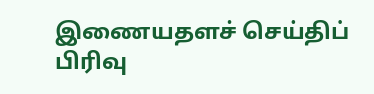இணையதளச் செய்திப் பிரிவு